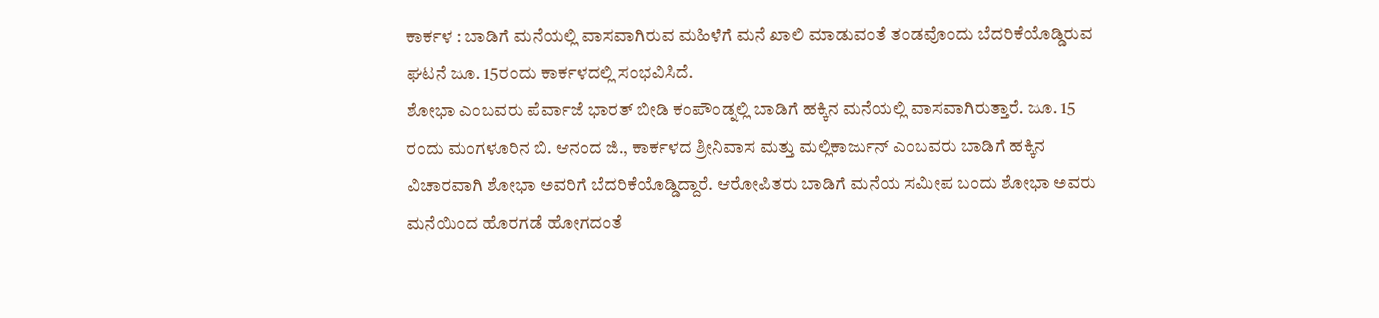ಕಾರ್ಕಳ : ಬಾಡಿಗೆ ಮನೆಯಲ್ಲಿ ವಾಸವಾಗಿರುವ ಮಹಿಳೆಗೆ ಮನೆ ಖಾಲಿ ಮಾಡುವಂತೆ ತಂಡವೊಂದು ಬೆದರಿಕೆಯೊಡ್ಡಿರುವ ಘಟನೆ ಜೂ. 15ರಂದು ಕಾರ್ಕಳದಲ್ಲಿ ಸಂಭವಿಸಿದೆ.
ಶೋಭಾ ಎಂಬವರು ಪೆರ್ವಾಜೆ ಭಾರತ್ ಬೀಡಿ ಕಂಪೌಂಡ್ನಲ್ಲಿ ಬಾಡಿಗೆ ಹಕ್ಕಿನ ಮನೆಯಲ್ಲಿ ವಾಸವಾಗಿರುತ್ತಾರೆ. ಜೂ. 15 ರಂದು ಮಂಗಳೂರಿನ ಬಿ. ಆನಂದ ಜಿ., ಕಾರ್ಕಳದ ಶ್ರೀನಿವಾಸ ಮತ್ತು ಮಲ್ಲಿಕಾರ್ಜುನ್ ಎಂಬವರು ಬಾಡಿಗೆ ಹಕ್ಕಿನ ವಿಚಾರವಾಗಿ ಶೋಭಾ ಅವರಿಗೆ ಬೆದರಿಕೆಯೊಡ್ಡಿದ್ದಾರೆ. ಆರೋಪಿತರು ಬಾಡಿಗೆ ಮನೆಯ ಸಮೀಪ ಬಂದು ಶೋಭಾ ಅವರು ಮನೆಯಿಂದ ಹೊರಗಡೆ ಹೋಗದಂತೆ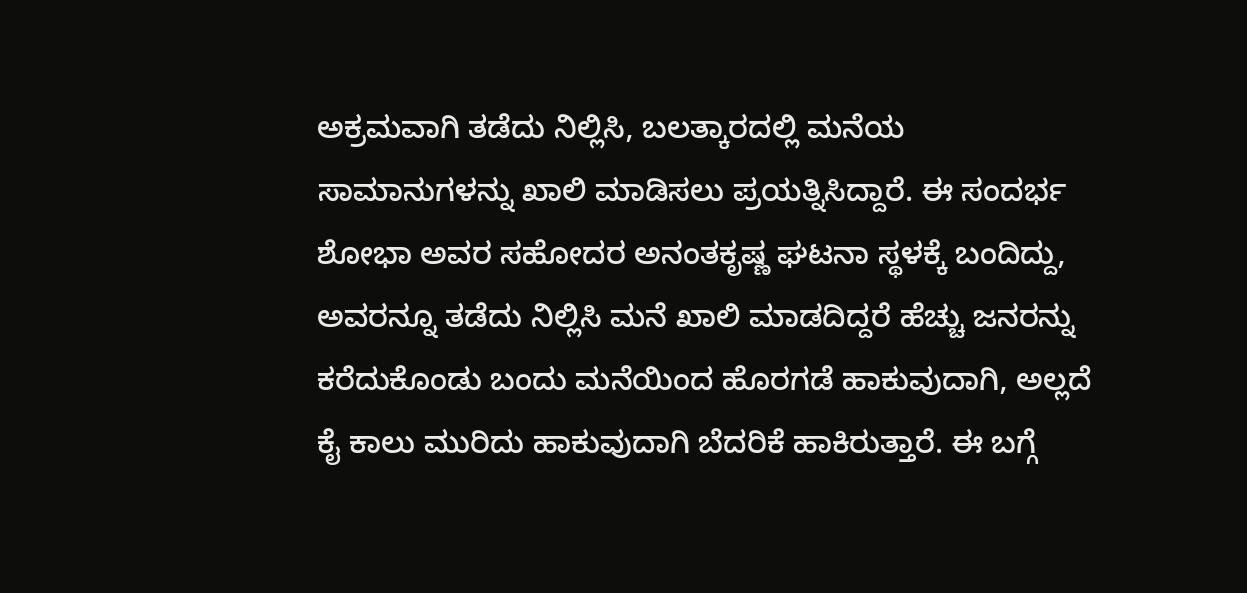ಅಕ್ರಮವಾಗಿ ತಡೆದು ನಿಲ್ಲಿಸಿ, ಬಲತ್ಕಾರದಲ್ಲಿ ಮನೆಯ ಸಾಮಾನುಗಳನ್ನು ಖಾಲಿ ಮಾಡಿಸಲು ಪ್ರಯತ್ನಿಸಿದ್ದಾರೆ. ಈ ಸಂದರ್ಭ ಶೋಭಾ ಅವರ ಸಹೋದರ ಅನಂತಕೃಷ್ಣ ಘಟನಾ ಸ್ಥಳಕ್ಕೆ ಬಂದಿದ್ದು, ಅವರನ್ನೂ ತಡೆದು ನಿಲ್ಲಿಸಿ ಮನೆ ಖಾಲಿ ಮಾಡದಿದ್ದರೆ ಹೆಚ್ಚು ಜನರನ್ನು ಕರೆದುಕೊಂಡು ಬಂದು ಮನೆಯಿಂದ ಹೊರಗಡೆ ಹಾಕುವುದಾಗಿ, ಅಲ್ಲದೆ ಕೈ ಕಾಲು ಮುರಿದು ಹಾಕುವುದಾಗಿ ಬೆದರಿಕೆ ಹಾಕಿರುತ್ತಾರೆ. ಈ ಬಗ್ಗೆ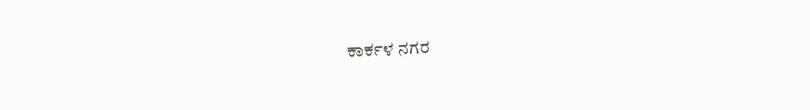ಕಾರ್ಕಳ ನಗರ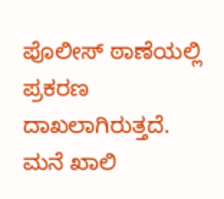ಪೊಲೀಸ್ ಠಾಣೆಯಲ್ಲಿ ಪ್ರಕರಣ ದಾಖಲಾಗಿರುತ್ತದೆ.
ಮನೆ ಖಾಲಿ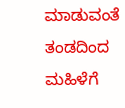ಮಾಡುವಂತೆ ತಂಡದಿಂದ ಮಹಿಳೆಗೆ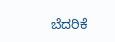ಬೆದರಿಕೆ